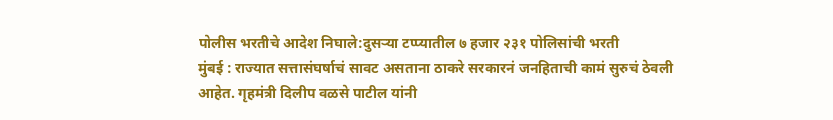पोलीस भरतीचे आदेश निघाले:दुसऱ्या टप्प्यातील ७ हजार २३१ पोलिसांची भरती
मुंबई : राज्यात सत्तासंघर्षाचं सावट असताना ठाकरे सरकारनं जनहिताची कामं सुरुचं ठेवली आहेत. गृहमंत्री दिलीप वळसे पाटील यांनी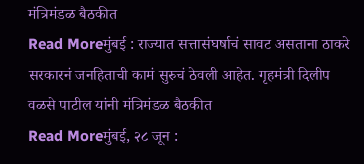मंत्रिमंडळ बैठकीत
Read Moreमुंबई : राज्यात सत्तासंघर्षाचं सावट असताना ठाकरे सरकारनं जनहिताची कामं सुरुचं ठेवली आहेत. गृहमंत्री दिलीप वळसे पाटील यांनी मंत्रिमंडळ बैठकीत
Read Moreमुंबई, २८ जून :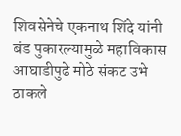शिवसेनेचे एकनाथ शिंदे यांनी बंड पुकारल्यामुळे महाविकास आघाडीपुढे मोठे संकट उभे ठाकले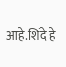आहे.शिंदे हे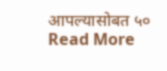आपल्यासोबत ५०
Read More